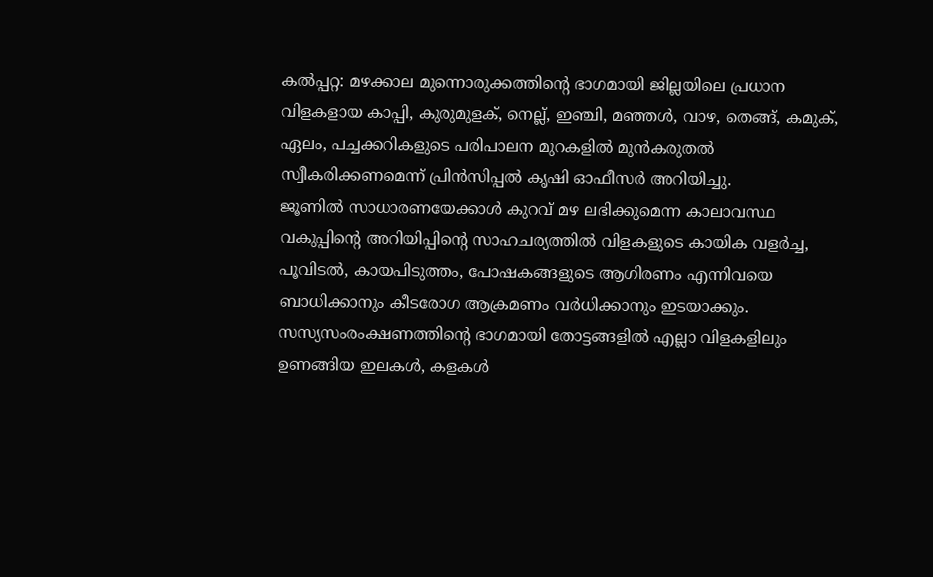കൽപ്പറ്റ: മഴക്കാല മുന്നൊരുക്കത്തിന്റെ ഭാഗമായി ജില്ലയിലെ പ്രധാന വിളകളായ കാപ്പി, കുരുമുളക്, നെല്ല്, ഇഞ്ചി, മഞ്ഞൾ, വാഴ, തെങ്ങ്, കമുക്, ഏലം, പച്ചക്കറികളുടെ പരിപാലന മുറകളിൽ മുൻകരുതൽ സ്വീകരിക്കണമെന്ന് പ്രിൻസിപ്പൽ കൃഷി ഓഫീസർ അറിയിച്ചു.
ജൂണിൽ സാധാരണയേക്കാൾ കുറവ് മഴ ലഭിക്കുമെന്ന കാലാവസ്ഥ വകുപ്പിന്റെ അറിയിപ്പിന്റെ സാഹചര്യത്തിൽ വിളകളുടെ കായിക വളർച്ച, പൂവിടൽ, കായപിടുത്തം, പോഷകങ്ങളുടെ ആഗിരണം എന്നിവയെ ബാധിക്കാനും കീടരോഗ ആക്രമണം വർധിക്കാനും ഇടയാക്കും. സസ്യസംരംക്ഷണത്തിന്റെ ഭാഗമായി തോട്ടങ്ങളിൽ എല്ലാ വിളകളിലും ഉണങ്ങിയ ഇലകൾ, കളകൾ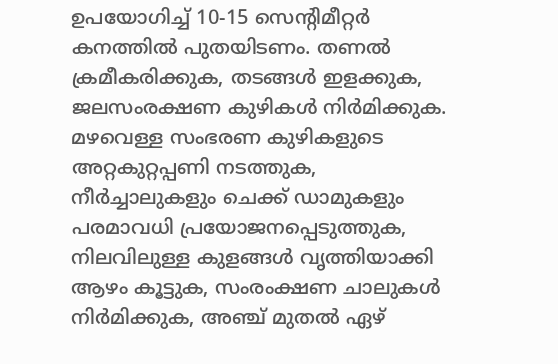ഉപയോഗിച്ച് 10-15 സെന്റിമീറ്റർ കനത്തിൽ പുതയിടണം. തണൽ ക്രമീകരിക്കുക, തടങ്ങൾ ഇളക്കുക, ജലസംരക്ഷണ കുഴികൾ നിർമിക്കുക.
മഴവെള്ള സംഭരണ കുഴികളുടെ അറ്റകുറ്റപ്പണി നടത്തുക, നീർച്ചാലുകളും ചെക്ക് ഡാമുകളും പരമാവധി പ്രയോജനപ്പെടുത്തുക, നിലവിലുള്ള കുളങ്ങൾ വൃത്തിയാക്കി ആഴം കൂട്ടുക, സംരംക്ഷണ ചാലുകൾ നിർമിക്കുക, അഞ്ച് മുതൽ ഏഴ്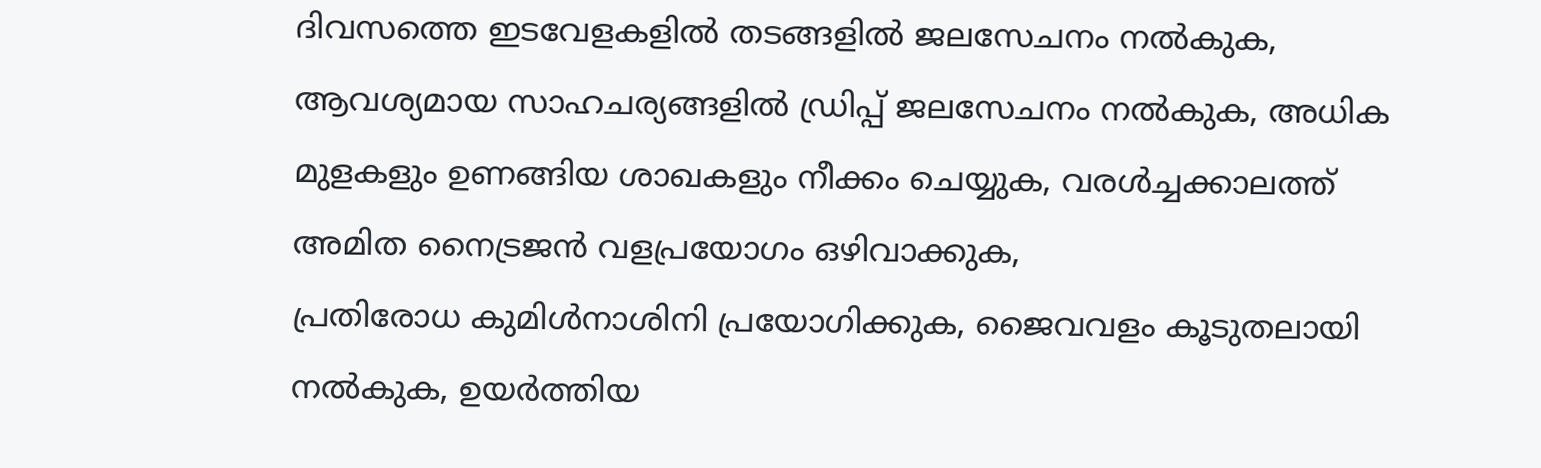ദിവസത്തെ ഇടവേളകളിൽ തടങ്ങളിൽ ജലസേചനം നൽകുക, ആവശ്യമായ സാഹചര്യങ്ങളിൽ ഡ്രിപ്പ് ജലസേചനം നൽകുക, അധിക മുളകളും ഉണങ്ങിയ ശാഖകളും നീക്കം ചെയ്യുക, വരൾച്ചക്കാലത്ത് അമിത നൈട്രജൻ വളപ്രയോഗം ഒഴിവാക്കുക,
പ്രതിരോധ കുമിൾനാശിനി പ്രയോഗിക്കുക, ജൈവവളം കൂടുതലായി നൽകുക, ഉയർത്തിയ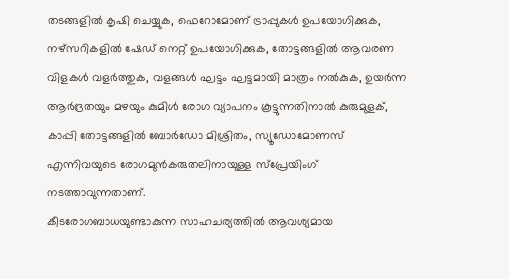തടങ്ങളിൽ കൃഷി ചെയ്യുക, ഫെറോമോണ് ട്രാപ്പുകൾ ഉപയോഗിക്കുക, നഴ്സറികളിൽ ഷേഡ് നെറ്റ് ഉപയോഗിക്കുക, തോട്ടങ്ങളിൽ ആവരണ വിളകൾ വളർത്തുക, വളങ്ങൾ ഘട്ടം ഘട്ടമായി മാത്രം നൽകുക, ഉയർന്ന ആർദ്രതയും മഴയും കുമിൾ രോഗ വ്യാപനം കൂട്ടുന്നതിനാൽ കുരുമുളക്, കാപ്പി തോട്ടങ്ങളിൽ ബോർഡോ മിശ്രിതം, സ്യൂഡോമോണസ് എന്നിവയുടെ രോഗമുൻകരുതലിനായുള്ള സ്പ്രേയിംഗ് നടത്താവുന്നതാണ്.
കീടരോഗബാധയുണ്ടാകുന്ന സാഹചര്യത്തിൽ ആവശ്യമായ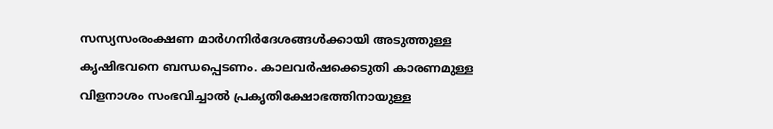സസ്യസംരംക്ഷണ മാർഗനിർദേശങ്ങൾക്കായി അടുത്തുള്ള കൃഷിഭവനെ ബന്ധപ്പെടണം. കാലവർഷക്കെടുതി കാരണമുള്ള വിളനാശം സംഭവിച്ചാൽ പ്രകൃതിക്ഷോഭത്തിനായുള്ള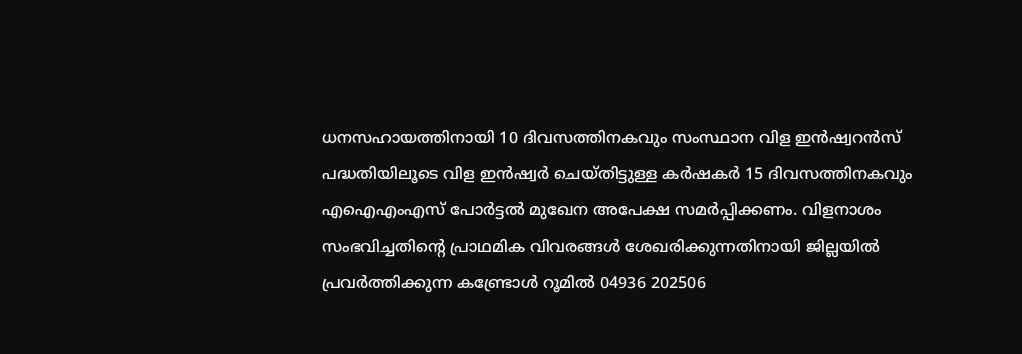ധനസഹായത്തിനായി 10 ദിവസത്തിനകവും സംസ്ഥാന വിള ഇൻഷ്വറൻസ് പദ്ധതിയിലൂടെ വിള ഇൻഷ്വർ ചെയ്തിട്ടുള്ള കർഷകർ 15 ദിവസത്തിനകവും എഐഎംഎസ് പോർട്ടൽ മുഖേന അപേക്ഷ സമർപ്പിക്കണം. വിളനാശം സംഭവിച്ചതിന്റെ പ്രാഥമിക വിവരങ്ങൾ ശേഖരിക്കുന്നതിനായി ജില്ലയിൽ പ്രവർത്തിക്കുന്ന കണ്ട്രോൾ റൂമിൽ 04936 202506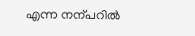എന്ന നന്പറിൽ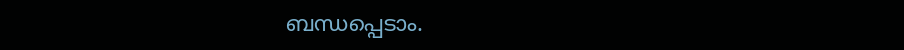ബന്ധപ്പെടാം.